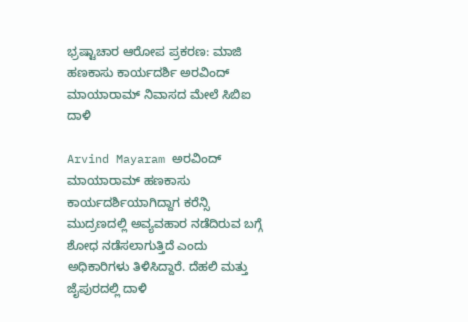ಭ್ರಷ್ಟಾಚಾರ ಆರೋಪ ಪ್ರಕರಣ: ಮಾಜಿ ಹಣಕಾಸು ಕಾರ್ಯದರ್ಶಿ ಅರವಿಂದ್ ಮಾಯಾರಾಮ್ ನಿವಾಸದ ಮೇಲೆ ಸಿಬಿಐ ದಾಳಿ

Arvind Mayaram ಅರವಿಂದ್ ಮಾಯಾರಾಮ್ ಹಣಕಾಸು ಕಾರ್ಯದರ್ಶಿಯಾಗಿದ್ದಾಗ ಕರೆನ್ಸಿ ಮುದ್ರಣದಲ್ಲಿ ಅವ್ಯವಹಾರ ನಡೆದಿರುವ ಬಗ್ಗೆ ಶೋಧ ನಡೆಸಲಾಗುತ್ತಿದೆ ಎಂದು ಅಧಿಕಾರಿಗಳು ತಿಳಿಸಿದ್ದಾರೆ. ದೆಹಲಿ ಮತ್ತು ಜೈಪುರದಲ್ಲಿ ದಾಳಿ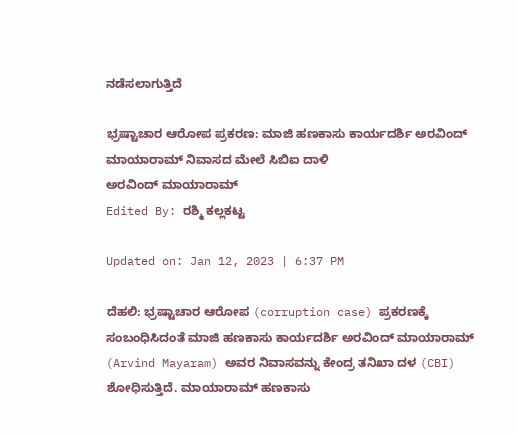ನಡೆಸಲಾಗುತ್ತಿದೆ

ಭ್ರಷ್ಟಾಚಾರ ಆರೋಪ ಪ್ರಕರಣ: ಮಾಜಿ ಹಣಕಾಸು ಕಾರ್ಯದರ್ಶಿ ಅರವಿಂದ್ ಮಾಯಾರಾಮ್ ನಿವಾಸದ ಮೇಲೆ ಸಿಬಿಐ ದಾಳಿ
ಅರವಿಂದ್ ಮಾಯಾರಾಮ್
Edited By: ರಶ್ಮಿ ಕಲ್ಲಕಟ್ಟ

Updated on: Jan 12, 2023 | 6:37 PM

ದೆಹಲಿ: ಭ್ರಷ್ಟಾಚಾರ ಆರೋಪ (corruption case) ಪ್ರಕರಣಕ್ಕೆ ಸಂಬಂಧಿಸಿದಂತೆ ಮಾಜಿ ಹಣಕಾಸು ಕಾರ್ಯದರ್ಶಿ ಅರವಿಂದ್ ಮಾಯಾರಾಮ್ (Arvind Mayaram) ಅವರ ನಿವಾಸವನ್ನು ಕೇಂದ್ರ ತನಿಖಾ ದಳ (CBI) ಶೋಧಿಸುತ್ತಿದೆ. ಮಾಯಾರಾಮ್ ಹಣಕಾಸು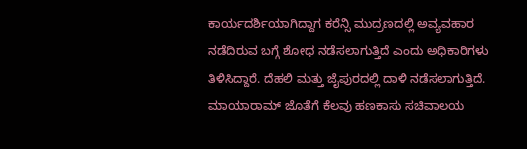ಕಾರ್ಯದರ್ಶಿಯಾಗಿದ್ದಾಗ ಕರೆನ್ಸಿ ಮುದ್ರಣದಲ್ಲಿ ಅವ್ಯವಹಾರ ನಡೆದಿರುವ ಬಗ್ಗೆ ಶೋಧ ನಡೆಸಲಾಗುತ್ತಿದೆ ಎಂದು ಅಧಿಕಾರಿಗಳು ತಿಳಿಸಿದ್ದಾರೆ. ದೆಹಲಿ ಮತ್ತು ಜೈಪುರದಲ್ಲಿ ದಾಳಿ ನಡೆಸಲಾಗುತ್ತಿದೆ. ಮಾಯಾರಾಮ್ ಜೊತೆಗೆ ಕೆಲವು ಹಣಕಾಸು ಸಚಿವಾಲಯ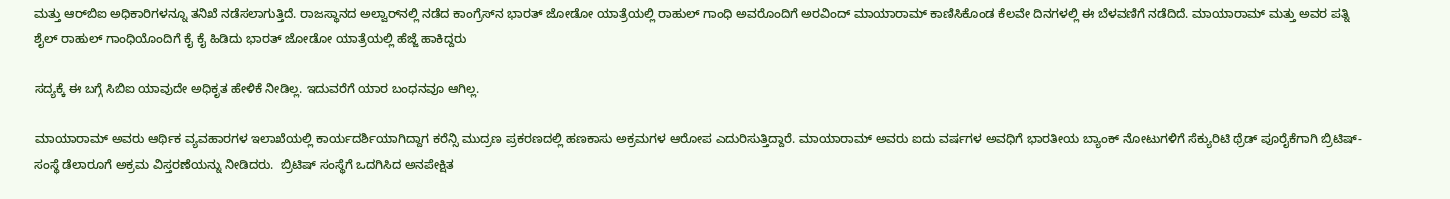ಮತ್ತು ಆರ್‌ಬಿಐ ಅಧಿಕಾರಿಗಳನ್ನೂ ತನಿಖೆ ನಡೆಸಲಾಗುತ್ತಿದೆ. ರಾಜಸ್ಥಾನದ ಅಲ್ವಾರ್‌ನಲ್ಲಿ ನಡೆದ ಕಾಂಗ್ರೆಸ್‌ನ ಭಾರತ್ ಜೋಡೋ ಯಾತ್ರೆಯಲ್ಲಿ ರಾಹುಲ್ ಗಾಂಧಿ ಅವರೊಂದಿಗೆ ಅರವಿಂದ್ ಮಾಯಾರಾಮ್ ಕಾಣಿಸಿಕೊಂಡ ಕೆಲವೇ ದಿನಗಳಲ್ಲಿ ಈ ಬೆಳವಣಿಗೆ ನಡೆದಿದೆ. ಮಾಯಾರಾಮ್ ಮತ್ತು ಅವರ ಪತ್ನಿ ಶೈಲ್ ರಾಹುಲ್ ಗಾಂಧಿಯೊಂದಿಗೆ ಕೈ ಕೈ ಹಿಡಿದು ಭಾರತ್ ಜೋಡೋ ಯಾತ್ರೆಯಲ್ಲಿ ಹೆಜ್ಜೆ ಹಾಕಿದ್ದರು

ಸದ್ಯಕ್ಕೆ ಈ ಬಗ್ಗೆ ಸಿಬಿಐ ಯಾವುದೇ ಅಧಿಕೃತ ಹೇಳಿಕೆ ನೀಡಿಲ್ಲ. ಇದುವರೆಗೆ ಯಾರ ಬಂಧನವೂ ಆಗಿಲ್ಲ.

ಮಾಯಾರಾಮ್ ಅವರು ಆರ್ಥಿಕ ವ್ಯವಹಾರಗಳ ಇಲಾಖೆಯಲ್ಲಿ ಕಾರ್ಯದರ್ಶಿಯಾಗಿದ್ದಾಗ ಕರೆನ್ಸಿ ಮುದ್ರಣ ಪ್ರಕರಣದಲ್ಲಿ ಹಣಕಾಸು ಅಕ್ರಮಗಳ ಆರೋಪ ಎದುರಿಸುತ್ತಿದ್ದಾರೆ. ಮಾಯಾರಾಮ್ ಅವರು ಐದು ವರ್ಷಗಳ ಅವಧಿಗೆ ಭಾರತೀಯ ಬ್ಯಾಂಕ್ ನೋಟುಗಳಿಗೆ ಸೆಕ್ಯುರಿಟಿ ಥ್ರೆಡ್ ಪೂರೈಕೆಗಾಗಿ ಬ್ರಿಟಿಷ್-ಸಂಸ್ಥೆ ಡೆಲಾರೂಗೆ ಅಕ್ರಮ ವಿಸ್ತರಣೆಯನ್ನು ನೀಡಿದರು.  ಬ್ರಿಟಿಷ್ ಸಂಸ್ಥೆಗೆ ಒದಗಿಸಿದ ಅನಪೇಕ್ಷಿತ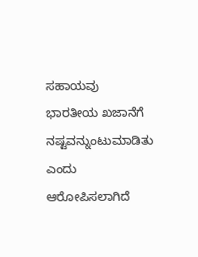ಸಹಾಯವು ಭಾರತೀಯ ಖಜಾನೆಗೆ ನಷ್ಟವನ್ನುಂಟುಮಾಡಿತು ಎಂದು ಆರೋಪಿಸಲಾಗಿದೆ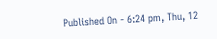Published On - 6:24 pm, Thu, 12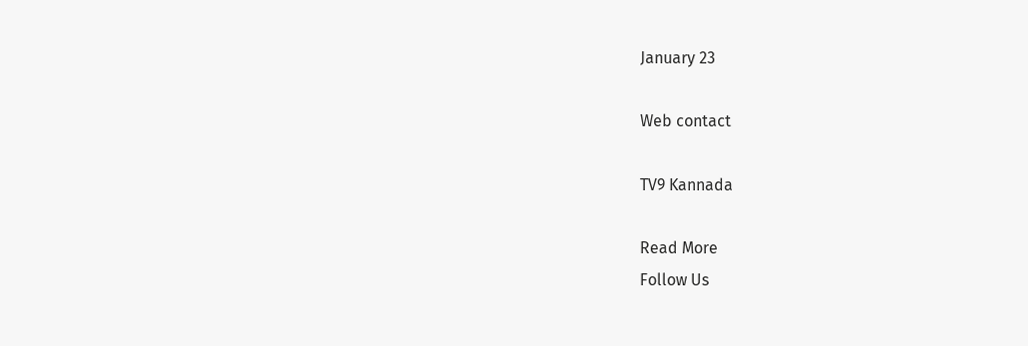January 23

Web contact

TV9 Kannada

Read More
Follow Us